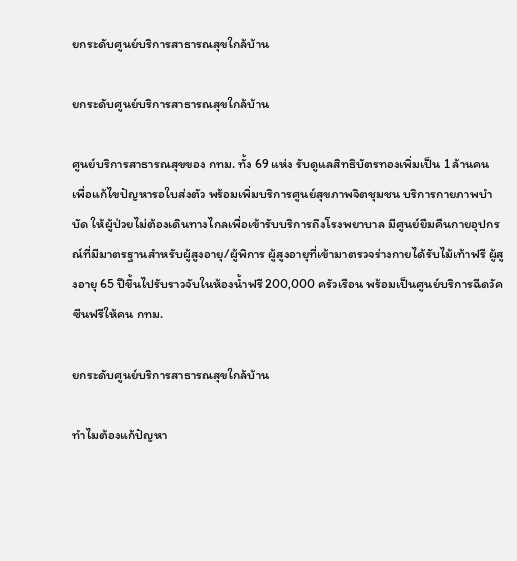ยกระดับศูนย์บริการสาธารณสุขใกล้บ้าน

ยกระดับศูนย์บริการสาธารณสุขใกล้บ้าน

ศูนย์บริการสาธารณสุขของ กทม. ทั้ง 69 แห่ง รับดูแลสิทธิบัตรทองเพิ่มเป็น 1 ล้านคน เพื่อแก้ไขปัญหารอใบส่งตัว พร้อมเพิ่มบริการศูนย์สุขภาพจิตชุมชน บริการกายภาพบำบัด ให้ผู้ป่วยไม่ต้องเดินทางไกลเพื่อเข้ารับบริการถึงโรงพยาบาล มีศูนย์ยืมคืนกายอุปกรณ์ที่มีมาตรฐานสำหรับผู้สูงอายุ/ผู้พิการ ผู้สูงอายุที่เข้ามาตรวจร่างกายได้รับไม้เท้าฟรี ผู้สูงอายุ 65 ปีขึ้นไปรับราวจับในห้องน้ำฟรี 200,000 ครัวเรือน พร้อมเป็นศูนย์บริการฉีดวัคซีนฟรีให้คน กทม.

ยกระดับศูนย์บริการสาธารณสุขใกล้บ้าน

ทำไมต้องแก้ปัญหา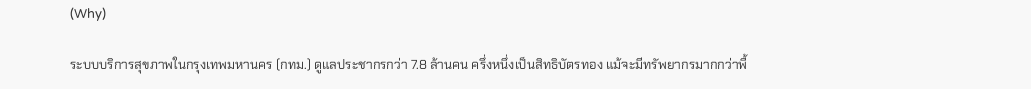(Why)

ระบบบริการสุขภาพในกรุงเทพมหานคร (กทม.) ดูแลประชากรกว่า 7.8 ล้านคน ครึ่งหนึ่งเป็นสิทธิบัตรทอง แม้จะมีทรัพยากรมากกว่าพื้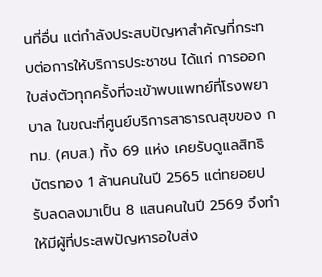นที่อื่น แต่กำลังประสบปัญหาสำคัญที่กระทบต่อการให้บริการประชาชน ได้แก่ การออกใบส่งตัวทุกครั้งที่จะเข้าพบแพทย์ที่โรงพยาบาล ในขณะที่ศูนย์บริการสาธารณสุขของ กทม. (ศบส.) ทั้ง 69 แห่ง เคยรับดูแลสิทธิบัตรทอง 1 ล้านคนในปี 2565 แต่ทยอยปรับลดลงมาเป็น 8 แสนคนในปี 2569 จึงทำให้มีผู้ที่ประสพปัญหารอใบส่ง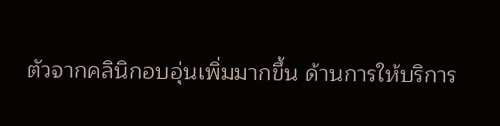ตัวจากคลินิกอบอุ่นเพิ่มมากขึ้น ด้านการให้บริการ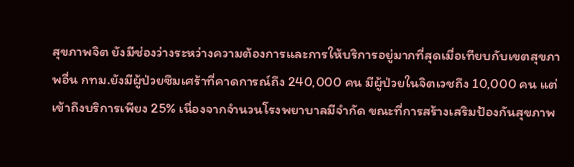สุขภาพจิต ยังมีช่องว่างระหว่างความต้องการและการให้บริการอยู่มากที่สุดเมื่อเทียบกับเขตสุขภาพอื่น กทม.ยังมีผู้ป่วยซึมเศร้าที่คาดการณ์ถึง 240,000 คน มีผู้ป่วยในจิตเวชถึง 10,000 คน แต่เข้าถึงบริการเพียง 25% เนื่องจากจำนวนโรงพยาบาลมีจำกัด ขณะที่การสร้างเสริมป้องกันสุขภาพ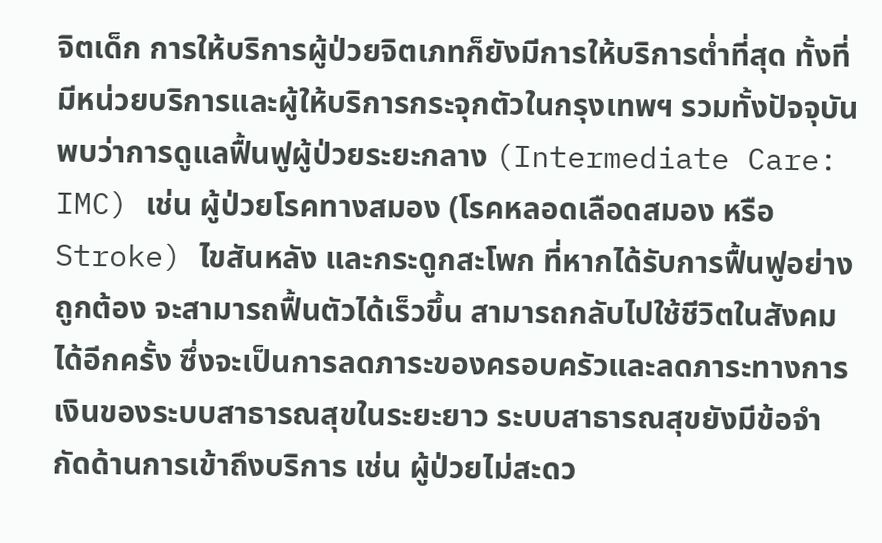จิตเด็ก การให้บริการผู้ป่วยจิตเภทก็ยังมีการให้บริการต่ำที่สุด ทั้งที่มีหน่วยบริการและผู้ให้บริการกระจุกตัวในกรุงเทพฯ รวมทั้งปัจจุบันพบว่าการดูแลฟื้นฟูผู้ป่วยระยะกลาง (Intermediate Care: IMC) เช่น ผู้ป่วยโรคทางสมอง (โรคหลอดเลือดสมอง หรือ Stroke) ไขสันหลัง และกระดูกสะโพก ที่หากได้รับการฟื้นฟูอย่างถูกต้อง จะสามารถฟื้นตัวได้เร็วขึ้น สามารถกลับไปใช้ชีวิตในสังคมได้อีกครั้ง ซึ่งจะเป็นการลดภาระของครอบครัวและลดภาระทางการเงินของระบบสาธารณสุขในระยะยาว ระบบสาธารณสุขยังมีข้อจำกัดด้านการเข้าถึงบริการ เช่น ผู้ป่วยไม่สะดว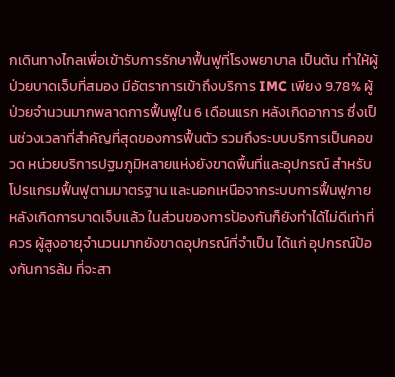กเดินทางไกลเพื่อเข้ารับการรักษาฟื้นฟูที่โรงพยาบาล เป็นต้น ทำให้ผู้ป่วยบาดเจ็บที่สมอง มีอัตราการเข้าถึงบริการ IMC เพียง 9.78% ผู้ป่วยจำนวนมากพลาดการฟื้นฟูใน 6 เดือนแรก หลังเกิดอาการ ซึ่งเป็นช่วงเวลาที่สำคัญที่สุดของการฟื้นตัว รวมถึงระบบบริการเป็นคอขวด หน่วยบริการปฐมภูมิหลายแห่งยังขาดพื้นที่และอุปกรณ์ สำหรับโปรแกรมฟื้นฟูตามมาตรฐาน และนอกเหนือจากระบบการฟื้นฟูภายหลังเกิดการบาดเจ็บแล้ว ในส่วนของการป้องกันก็ยังทำได้ไม่ดีเท่าที่ควร ผู้สูงอายุจำนวนมากยังขาดอุปกรณ์ที่จำเป็น ได้แก่ อุปกรณ์ป้องกันการล้ม ที่จะสา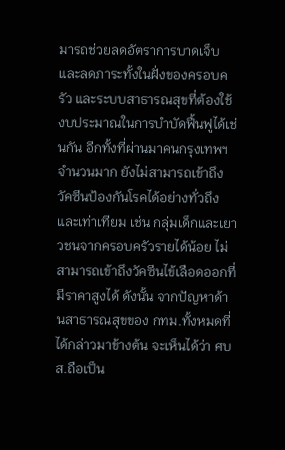มารถช่วยลดอัตราการบาดเจ็บ และลดภาระทั้งในฝั่งของครอบครัว และระบบสาธารณสุขที่ต้องใช้งบประมาณในการบำบัดฟื้นฟูได้เช่นกัน อีกทั้งที่ผ่านมาคนกรุงเทพฯจำนวนมาก ยังไม่สามารถเข้าถึงวัคซีนป้องกันโรคได้อย่างทั่วถึงและเท่าเทียม เช่น กลุ่มเด็กและเยาวชนจากครอบครัวรายได้น้อย ไม่สามารถเข้าถึงวัคซีนไข้เลือดออกที่มีราคาสูงได้ ดังนั้น จากปัญหาด้านสาธารณสุขของ กทม.ทั้งหมดที่ได้กล่าวมาข้างต้น จะเห็นได้ว่า ศบส.ถือเป็น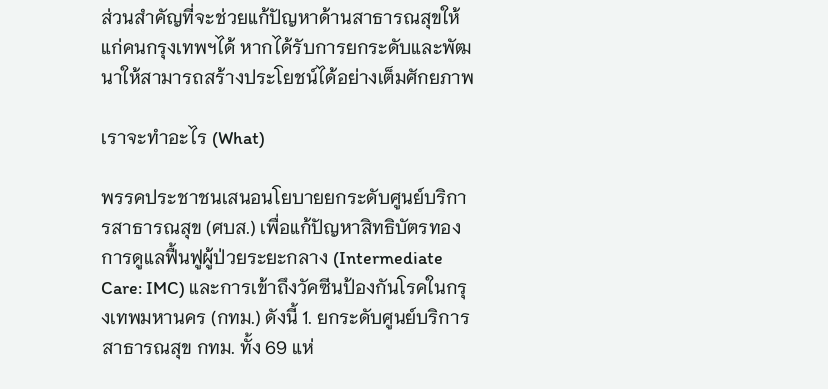ส่วนสำคัญที่จะช่วยแก้ปัญหาด้านสาธารณสุขให้แก่คนกรุงเทพฯได้ หากได้รับการยกระดับและพัฒนาให้สามารถสร้างประโยชน์ได้อย่างเต็มศักยภาพ

เราจะทำอะไร (What)

พรรคประชาชนเสนอนโยบายยกระดับศูนย์บริการสาธารณสุข (ศบส.) เพื่อแก้ปัญหาสิทธิบัตรทอง การดูแลฟื้นฟูผู้ป่วยระยะกลาง (Intermediate Care: IMC) และการเข้าถึงวัคซีนป้องกันโรคในกรุงเทพมหานคร (กทม.) ดังนี้ 1. ยกระดับศูนย์บริการสาธารณสุข กทม. ทั้ง 69 แห่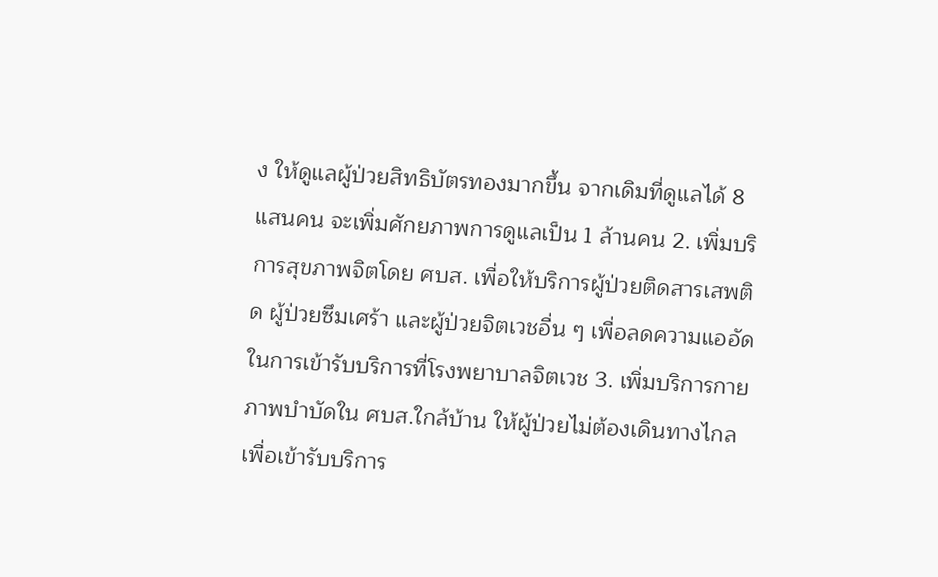ง ให้ดูแลผู้ป่วยสิทธิบัตรทองมากขึ้น จากเดิมที่ดูแลได้ 8 แสนคน จะเพิ่มศักยภาพการดูแลเป็น 1 ล้านคน 2. เพิ่มบริการสุขภาพจิตโดย ศบส. เพื่อให้บริการผู้ป่วยติดสารเสพติด ผู้ป่วยซึมเศร้า และผู้ป่วยจิตเวชอื่น ๆ เพื่อลดความแออัดในการเข้ารับบริการที่โรงพยาบาลจิตเวช 3. เพิ่มบริการกายภาพบำบัดใน ศบส.ใกล้บ้าน ให้ผู้ป่วยไม่ต้องเดินทางไกลเพื่อเข้ารับบริการ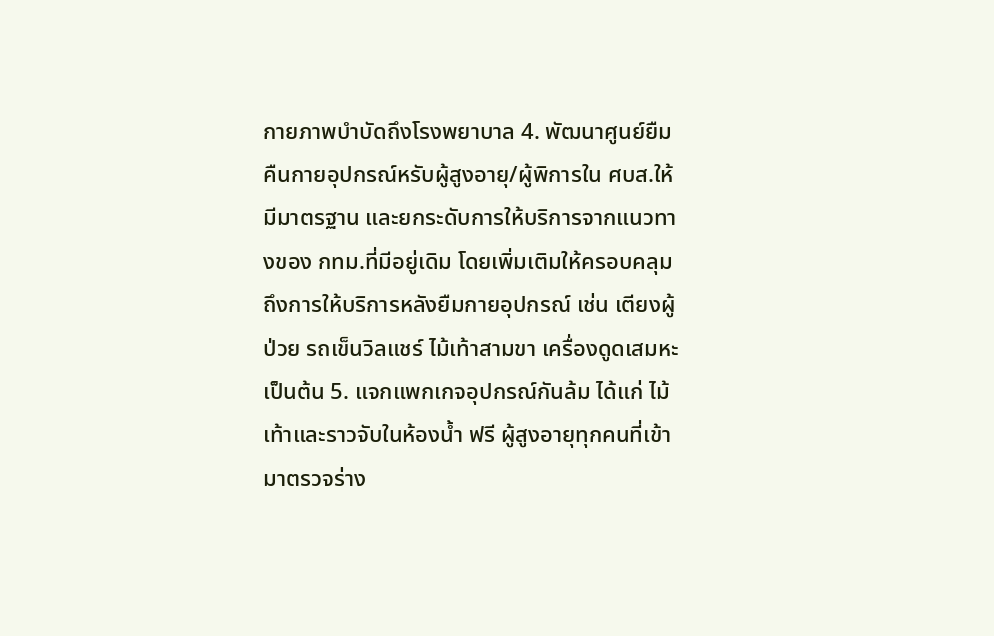กายภาพบำบัดถึงโรงพยาบาล 4. พัฒนาศูนย์ยืมคืนกายอุปกรณ์หรับผู้สูงอายุ/ผู้พิการใน ศบส.ให้มีมาตรฐาน และยกระดับการให้บริการจากแนวทางของ กทม.ที่มีอยู่เดิม โดยเพิ่มเติมให้ครอบคลุมถึงการให้บริการหลังยืมกายอุปกรณ์ เช่น เตียงผู้ป่วย รถเข็นวิลแชร์ ไม้เท้าสามขา เครื่องดูดเสมหะ เป็นต้น 5. แจกแพกเกจอุปกรณ์กันล้ม ได้แก่ ไม้เท้าและราวจับในห้องน้ำ ฟรี ผู้สูงอายุทุกคนที่เข้ามาตรวจร่าง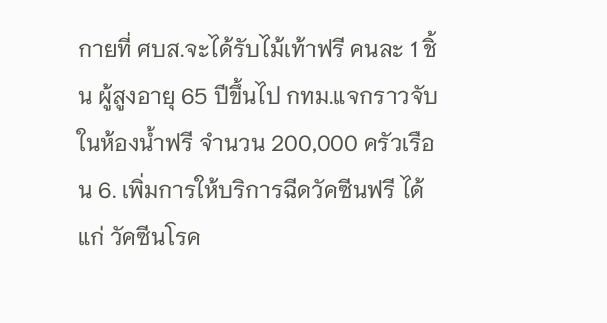กายที่ ศบส.จะได้รับไม้เท้าฟรี คนละ 1 ชิ้น ผู้สูงอายุ 65 ปีขึ้นไป กทม.แจกราวจับในห้องน้ำฟรี จำนวน 200,000 ครัวเรือน 6. เพิ่มการให้บริการฉีดวัคซีนฟรี ได้แก่ วัคซีนโรค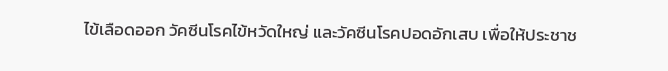ไข้เลือดออก วัคซีนโรคไข้หวัดใหญ่ และวัคซีนโรคปอดอักเสบ เพื่อให้ประชาช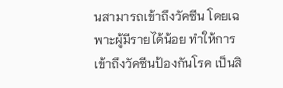นสามารถเข้าถึงวัคซีน โดยเฉพาะผู้มีรายได้น้อย ทำให้การเข้าถึงวัคซีนป้องกันโรค เป็นสิ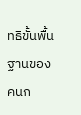ทธิขั้นพื้นฐานของคนก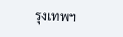รุงเทพฯ